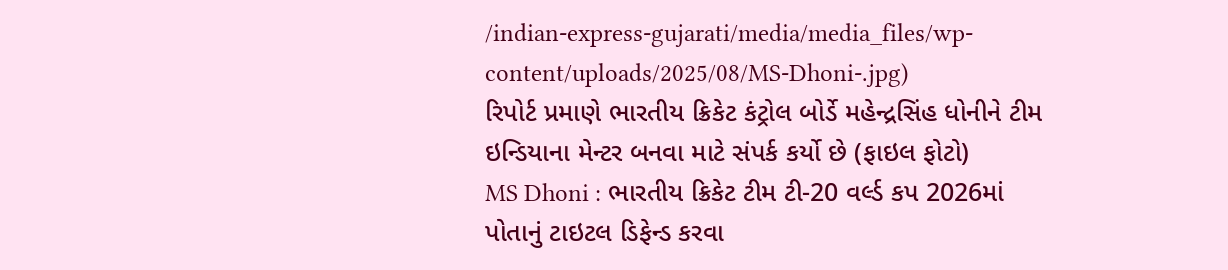/indian-express-gujarati/media/media_files/wp-content/uploads/2025/08/MS-Dhoni-.jpg)
રિપોર્ટ પ્રમાણે ભારતીય ક્રિકેટ કંટ્રોલ બોર્ડે મહેન્દ્રસિંહ ધોનીને ટીમ ઇન્ડિયાના મેન્ટર બનવા માટે સંપર્ક કર્યો છે (ફાઇલ ફોટો)
MS Dhoni : ભારતીય ક્રિકેટ ટીમ ટી-20 વર્લ્ડ કપ 2026માં પોતાનું ટાઇટલ ડિફેન્ડ કરવા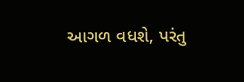આગળ વધશે, પરંતુ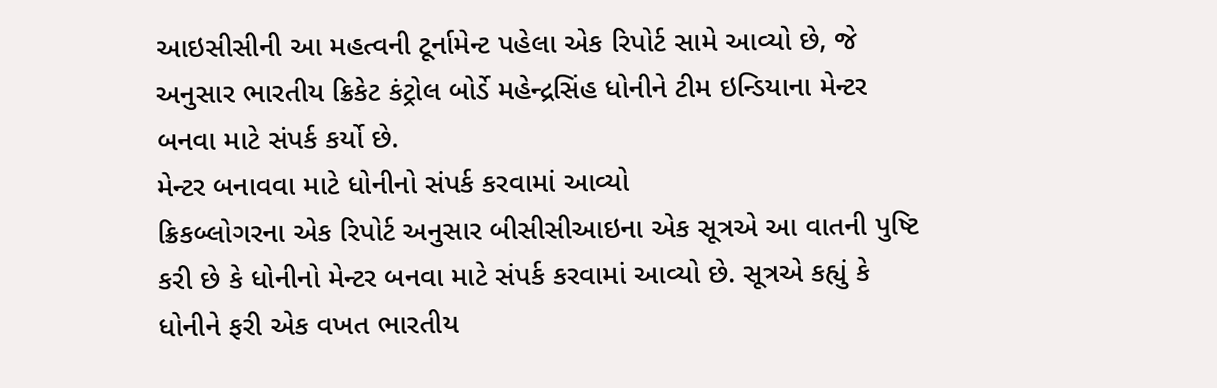આઇસીસીની આ મહત્વની ટૂર્નામેન્ટ પહેલા એક રિપોર્ટ સામે આવ્યો છે, જે અનુસાર ભારતીય ક્રિકેટ કંટ્રોલ બોર્ડે મહેન્દ્રસિંહ ધોનીને ટીમ ઇન્ડિયાના મેન્ટર બનવા માટે સંપર્ક કર્યો છે.
મેન્ટર બનાવવા માટે ધોનીનો સંપર્ક કરવામાં આવ્યો
ક્રિકબ્લોગરના એક રિપોર્ટ અનુસાર બીસીસીઆઇના એક સૂત્રએ આ વાતની પુષ્ટિ કરી છે કે ધોનીનો મેન્ટર બનવા માટે સંપર્ક કરવામાં આવ્યો છે. સૂત્રએ કહ્યું કે ધોનીને ફરી એક વખત ભારતીય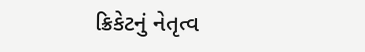ક્રિકેટનું નેતૃત્વ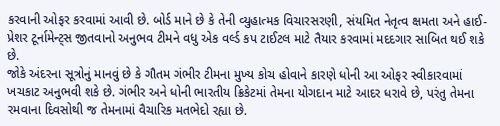કરવાની ઓફર કરવામાં આવી છે. બોર્ડ માને છે કે તેની વ્યુહાત્મક વિચારસરણી, સંયમિત નેતૃત્વ ક્ષમતા અને હાઈ-પ્રેશર ટૂર્નામેન્ટ્સ જીતવાનો અનુભવ ટીમને વધુ એક વર્લ્ડ કપ ટાઈટલ માટે તૈયાર કરવામાં મદદગાર સાબિત થઈ શકે છે.
જોકે અંદરના સૂત્રોનું માનવું છે કે ગૌતમ ગંભીર ટીમના મુખ્ય કોચ હોવાને કારણે ધોની આ ઓફર સ્વીકારવામાં ખચકાટ અનુભવી શકે છે. ગંભીર અને ધોની ભારતીય ક્રિકેટમાં તેમના યોગદાન માટે આદર ધરાવે છે, પરંતુ તેમના રમવાના દિવસોથી જ તેમનામાં વૈચારિક મતભેદો રહ્યા છે.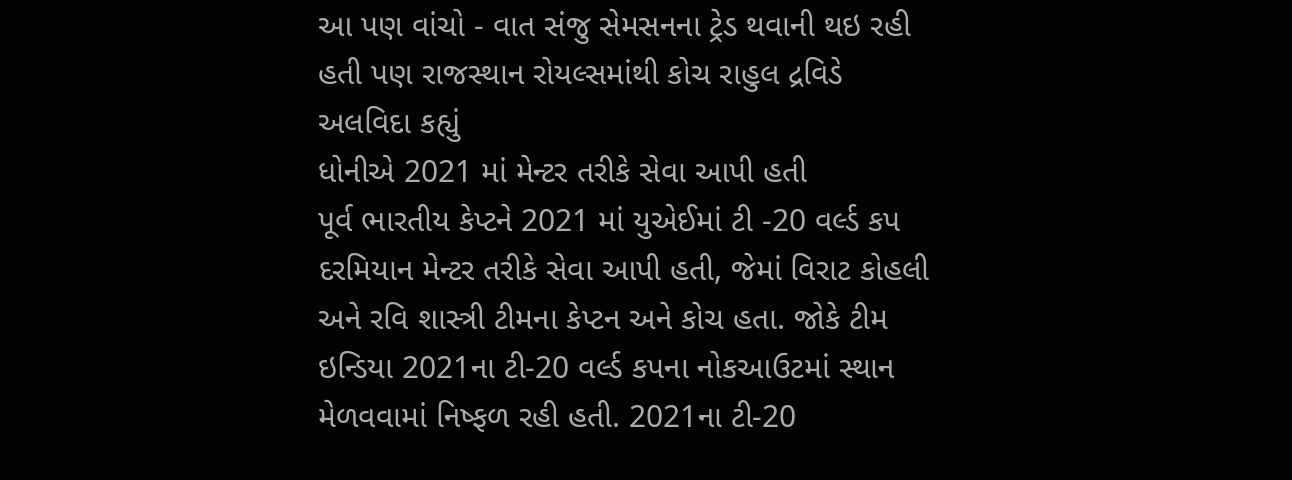આ પણ વાંચો - વાત સંજુ સેમસનના ટ્રેડ થવાની થઇ રહી હતી પણ રાજસ્થાન રોયલ્સમાંથી કોચ રાહુલ દ્રવિડે અલવિદા કહ્યું
ધોનીએ 2021 માં મેન્ટર તરીકે સેવા આપી હતી
પૂર્વ ભારતીય કેપ્ટને 2021 માં યુએઈમાં ટી -20 વર્લ્ડ કપ દરમિયાન મેન્ટર તરીકે સેવા આપી હતી, જેમાં વિરાટ કોહલી અને રવિ શાસ્ત્રી ટીમના કેપ્ટન અને કોચ હતા. જોકે ટીમ ઇન્ડિયા 2021ના ટી-20 વર્લ્ડ કપના નોકઆઉટમાં સ્થાન મેળવવામાં નિષ્ફળ રહી હતી. 2021ના ટી-20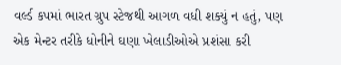વર્લ્ડ કપમાં ભારત ગ્રુપ સ્ટેજથી આગળ વધી શક્યું ન હતું, પણ એક મેન્ટર તરીકે ધોનીને ઘણા ખેલાડીઓએ પ્રશંસા કરી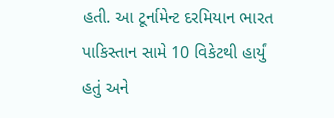હતી. આ ટૂર્નામેન્ટ દરમિયાન ભારત પાકિસ્તાન સામે 10 વિકેટથી હાર્યું હતું અને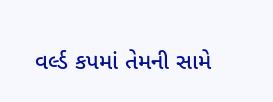વર્લ્ડ કપમાં તેમની સામે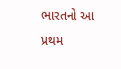ભારતનો આ પ્રથમ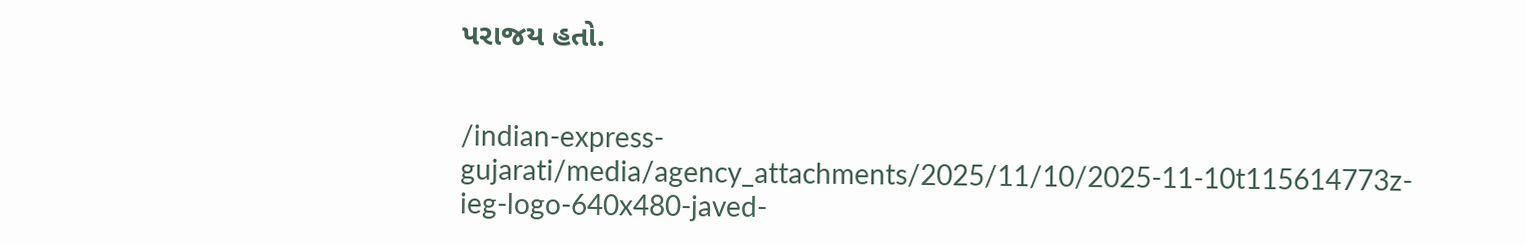પરાજય હતો.


/indian-express-gujarati/media/agency_attachments/2025/11/10/2025-11-10t115614773z-ieg-logo-640x480-javed-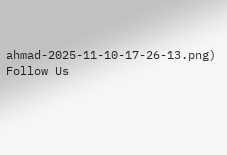ahmad-2025-11-10-17-26-13.png)
Follow Us